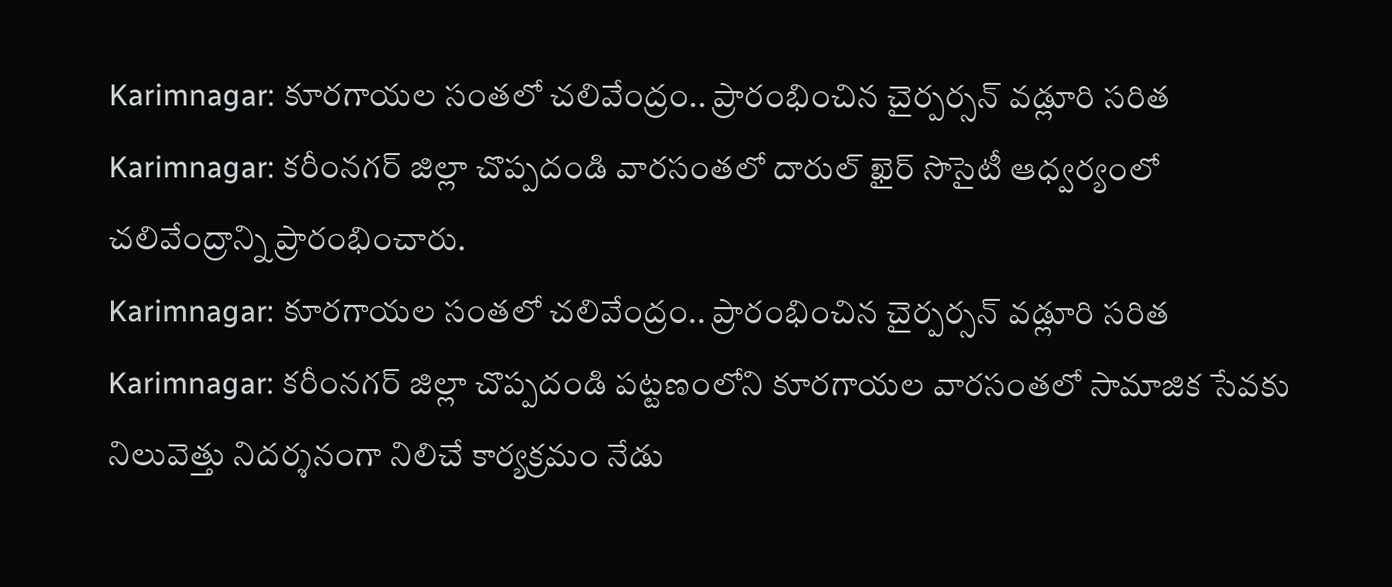Karimnagar: కూరగాయల సంతలో చలివేంద్రం.. ప్రారంభించిన చైర్పర్సన్ వడ్లూరి సరిత
Karimnagar: కరీంనగర్ జిల్లా చొప్పదండి వారసంతలో దారుల్ ఖైర్ సొసైటీ ఆధ్వర్యంలో చలివేంద్రాన్ని ప్రారంభించారు.
Karimnagar: కూరగాయల సంతలో చలివేంద్రం.. ప్రారంభించిన చైర్పర్సన్ వడ్లూరి సరిత
Karimnagar: కరీంనగర్ జిల్లా చొప్పదండి పట్టణంలోని కూరగాయల వారసంతలో సామాజిక సేవకు నిలువెత్తు నిదర్శనంగా నిలిచే కార్యక్రమం నేడు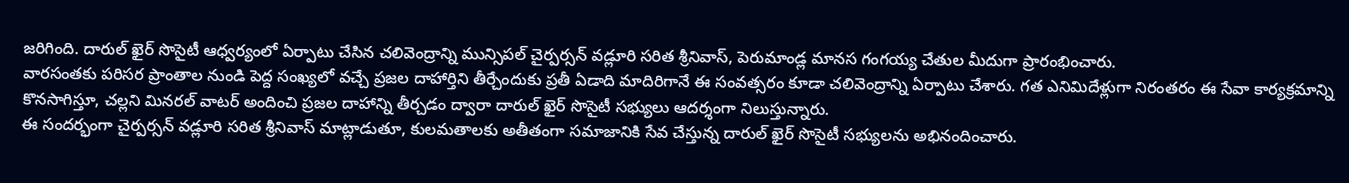జరిగింది. దారుల్ ఖైర్ సొసైటీ ఆధ్వర్యంలో ఏర్పాటు చేసిన చలివెంద్రాన్ని మున్సిపల్ చైర్పర్సన్ వడ్లూరి సరిత శ్రీనివాస్, పెరుమాండ్ల మానస గంగయ్య చేతుల మీదుగా ప్రారంభించారు.
వారసంతకు పరిసర ప్రాంతాల నుండి పెద్ద సంఖ్యలో వచ్చే ప్రజల దాహార్తిని తీర్చేందుకు ప్రతీ ఏడాది మాదిరిగానే ఈ సంవత్సరం కూడా చలివెంద్రాన్ని ఏర్పాటు చేశారు. గత ఎనిమిదేళ్లుగా నిరంతరం ఈ సేవా కార్యక్రమాన్ని కొనసాగిస్తూ, చల్లని మినరల్ వాటర్ అందించి ప్రజల దాహాన్ని తీర్చడం ద్వారా దారుల్ ఖైర్ సొసైటీ సభ్యులు ఆదర్శంగా నిలుస్తున్నారు.
ఈ సందర్భంగా చైర్పర్సన్ వడ్లూరి సరిత శ్రీనివాస్ మాట్లాడుతూ, కులమతాలకు అతీతంగా సమాజానికి సేవ చేస్తున్న దారుల్ ఖైర్ సొసైటీ సభ్యులను అభినందించారు.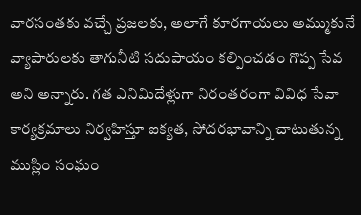వారసంతకు వచ్చే ప్రజలకు, అలాగే కూరగాయలు అమ్ముకునే వ్యాపారులకు తాగునీటి సదుపాయం కల్పించడం గొప్ప సేవ అని అన్నారు. గత ఎనిమిదేళ్లుగా నిరంతరంగా వివిధ సేవా కార్యక్రమాలు నిర్వహిస్తూ ఐక్యత, సోదరభావాన్ని చాటుతున్న ముస్లిం సంఘం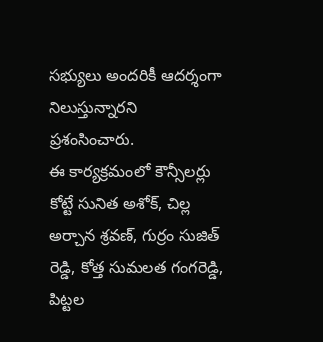సభ్యులు అందరికీ ఆదర్శంగా నిలుస్తున్నారని ప్రశంసించారు.
ఈ కార్యక్రమంలో కౌన్సీలర్లు కోట్టే సునిత అశోక్, చిల్ల అర్చాన శ్రవణ్, గుర్రం సుజిత్ రెడ్డి, కోత్త సుమలత గంగరెడ్డి, పిట్టల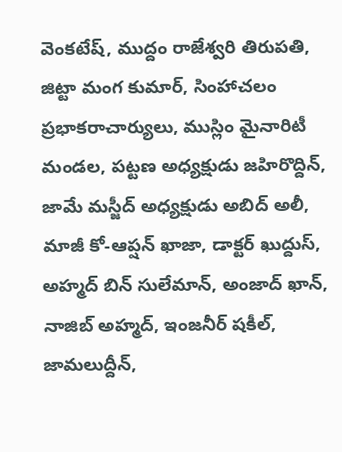వెంకటేష్, ముద్దం రాజేశ్వరి తిరుపతి, జిట్టా మంగ కుమార్, సింహాచలం ప్రభాకరాచార్యులు, ముస్లిం మైనారిటీ మండల, పట్టణ అధ్యక్షుడు జహిరొద్దిన్, జామే మస్జీద్ అధ్యక్షుడు అబిద్ అలీ, మాజీ కో-ఆప్షన్ ఖాజా, డాక్టర్ ఖుద్దుస్, అహ్మద్ బిన్ సులేమాన్, అంజాద్ ఖాన్, నాజిబ్ అహ్మద్, ఇంజనీర్ షకీల్, జామలుద్దీన్,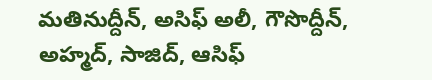మతినుద్దీన్, అసిఫ్ అలీ, గౌసొద్దీన్, అహ్మద్, సాజిద్, ఆసిఫ్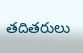తదితరులు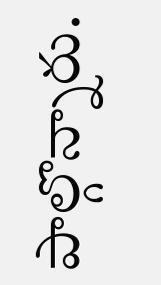పాల్గొన్నారు.